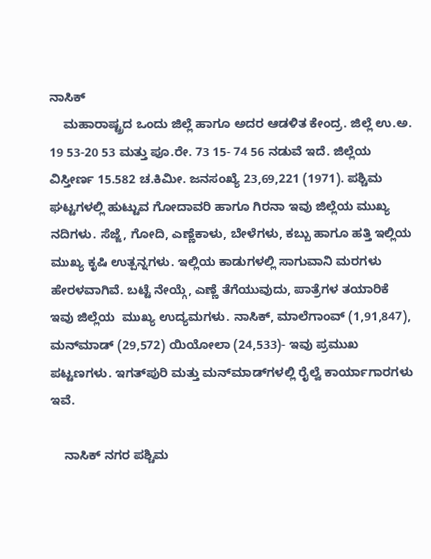ನಾಸಿಕ್
    ಮಹಾರಾಷ್ಟ್ರದ ಒಂದು ಜಿಲ್ಲೆ ಹಾಗೂ ಅದರ ಆಡಳಿತ ಕೇಂದ್ರ. ಜಿಲ್ಲೆ ಉ.ಅ. 19 53-20 53 ಮತ್ತು ಪೂ.ರೇ. 73 15- 74 56 ನಡುವೆ ಇದೆ. ಜಿಲ್ಲೆಯ ವಿಸ್ತೀರ್ಣ 15.582 ಚ.ಕಿಮೀ. ಜನಸಂಖ್ಯೆ 23,69,221 (1971). ಪಶ್ಚಿಮ ಘಟ್ಟಗಳಲ್ಲಿ ಹುಟ್ಟುವ ಗೋದಾವರಿ ಹಾಗೂ ಗಿರನಾ ಇವು ಜಿಲ್ಲೆಯ ಮುಖ್ಯ ನದಿಗಳು. ಸೆಜ್ಜೆ, ಗೋದಿ, ಎಣ್ಣೆಕಾಳು, ಬೇಳೆಗಳು, ಕಬ್ಬು ಹಾಗೂ ಹತ್ತಿ ಇಲ್ಲಿಯ ಮುಖ್ಯ ಕೃಷಿ ಉತ್ಪನ್ನಗಳು. ಇಲ್ಲಿಯ ಕಾಡುಗಳಲ್ಲಿ ಸಾಗುವಾನಿ ಮರಗಳು ಹೇರಳವಾಗಿವೆ. ಬಟ್ಟೆ ನೇಯ್ಗೆ, ಎಣ್ಣೆ ತೆಗೆಯುವುದು, ಪಾತ್ರೆಗಳ ತಯಾರಿಕೆ ಇವು ಜಿಲ್ಲೆಯ  ಮುಖ್ಯ ಉದ್ಯಮಗಳು. ನಾಸಿಕ್, ಮಾಲೆಗಾಂವ್ (1,91,847), ಮನ್‍ಮಾಡ್ (29,572) ಯಿಯೋಲಾ (24,533)- ಇವು ಪ್ರಮುಖ ಪಟ್ಟಣಗಳು. ಇಗತ್‍ಪುರಿ ಮತ್ತು ಮನ್‍ಮಾಡ್‍ಗಳಲ್ಲಿ ರೈಲ್ವೆ ಕಾರ್ಯಾಗಾರಗಳು ಇವೆ.

    ನಾಸಿಕ್ ನಗರ ಪಶ್ಚಿಮ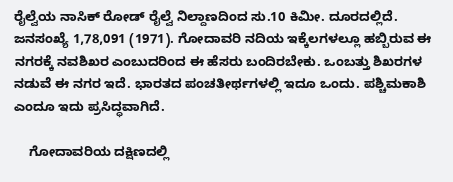ರೈಲ್ವೆಯ ನಾಸಿಕ್ ರೋಡ್ ರೈಲ್ವೆ ನಿಲ್ದಾಣದಿಂದ ಸು.10 ಕಿಮೀ. ದೂರದಲ್ಲಿದೆ. ಜನಸಂಖ್ಯೆ 1,78,091 (1971). ಗೋದಾವರಿ ನದಿಯ ಇಕ್ಕೆಲಗಳಲ್ಲೂ ಹಬ್ಬಿರುವ ಈ ನಗರಕ್ಕೆ ನವಶಿಖರ ಎಂಬುದರಿಂದ ಈ ಹೆಸರು ಬಂದಿರಬೇಕು. ಒಂಬತ್ತು ಶಿಖರಗಳ ನಡುವೆ ಈ ನಗರ ಇದೆ. ಭಾರತದ ಪಂಚತೀರ್ಥಗಳಲ್ಲಿ ಇದೂ ಒಂದು. ಪಶ್ಚಿಮಕಾಶಿ ಎಂದೂ ಇದು ಪ್ರಸಿದ್ಧವಾಗಿದೆ.

    ಗೋದಾವರಿಯ ದಕ್ಷಿಣದಲ್ಲಿ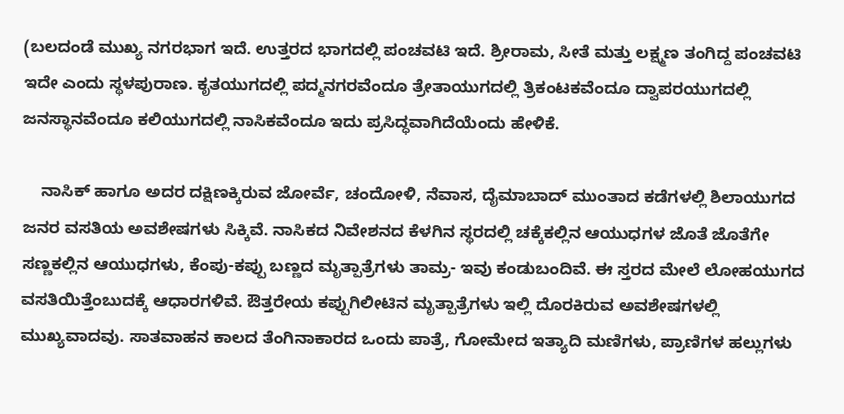(ಬಲದಂಡೆ ಮುಖ್ಯ ನಗರಭಾಗ ಇದೆ. ಉತ್ತರದ ಭಾಗದಲ್ಲಿ ಪಂಚವಟಿ ಇದೆ. ಶ್ರೀರಾಮ, ಸೀತೆ ಮತ್ತು ಲಕ್ಷ್ಮಣ ತಂಗಿದ್ದ ಪಂಚವಟಿ ಇದೇ ಎಂದು ಸ್ಥಳಪುರಾಣ. ಕೃತಯುಗದಲ್ಲಿ ಪದ್ಮನಗರವೆಂದೂ ತ್ರೇತಾಯುಗದಲ್ಲಿ ತ್ರಿಕಂಟಕವೆಂದೂ ದ್ವಾಪರಯುಗದಲ್ಲಿ ಜನಸ್ಥಾನವೆಂದೂ ಕಲಿಯುಗದಲ್ಲಿ ನಾಸಿಕವೆಂದೂ ಇದು ಪ್ರಸಿದ್ಧವಾಗಿದೆಯೆಂದು ಹೇಳಿಕೆ.

    ನಾಸಿಕ್ ಹಾಗೂ ಅದರ ದಕ್ಷಿಣಕ್ಕಿರುವ ಜೋರ್ವೆ, ಚಂದೋಳಿ, ನೆವಾಸ, ದೈಮಾಬಾದ್ ಮುಂತಾದ ಕಡೆಗಳಲ್ಲಿ ಶಿಲಾಯುಗದ ಜನರ ವಸತಿಯ ಅವಶೇಷಗಳು ಸಿಕ್ಕಿವೆ. ನಾಸಿಕದ ನಿವೇಶನದ ಕೆಳಗಿನ ಸ್ಥರದಲ್ಲಿ ಚಕ್ಕೆಕಲ್ಲಿನ ಆಯುಧಗಳ ಜೊತೆ ಜೊತೆಗೇ ಸಣ್ಣಕಲ್ಲಿನ ಆಯುಧಗಳು, ಕೆಂಪು-ಕಪ್ಪು ಬಣ್ಣದ ಮೃತ್ಪಾತ್ರೆಗಳು ತಾಮ್ರ- ಇವು ಕಂಡುಬಂದಿವೆ. ಈ ಸ್ತರದ ಮೇಲೆ ಲೋಹಯುಗದ ವಸತಿಯಿತ್ತೆಂಬುದಕ್ಕೆ ಆಧಾರಗಳಿವೆ. ಔತ್ತರೇಯ ಕಪ್ಪುಗಿಲೀಟಿನ ಮೃತ್ಪಾತ್ರೆಗಳು ಇಲ್ಲಿ ದೊರಕಿರುವ ಅವಶೇಷಗಳಲ್ಲಿ ಮುಖ್ಯವಾದವು. ಸಾತವಾಹನ ಕಾಲದ ತೆಂಗಿನಾಕಾರದ ಒಂದು ಪಾತ್ರೆ, ಗೋಮೇದ ಇತ್ಯಾದಿ ಮಣಿಗಳು, ಪ್ರಾಣಿಗಳ ಹಲ್ಲುಗಳು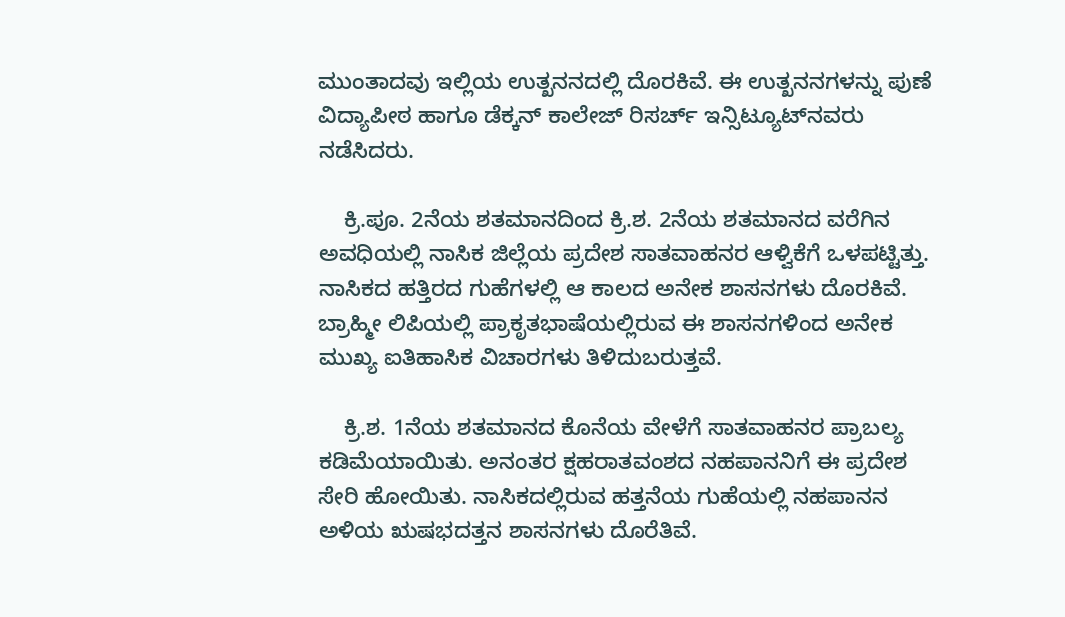ಮುಂತಾದವು ಇಲ್ಲಿಯ ಉತ್ಖನನದಲ್ಲಿ ದೊರಕಿವೆ. ಈ ಉತ್ಖನನಗಳನ್ನು ಪುಣೆ ವಿದ್ಯಾಪೀಠ ಹಾಗೂ ಡೆಕ್ಕನ್ ಕಾಲೇಜ್ ರಿಸರ್ಚ್ ಇನ್ಸಿಟ್ಯೂಟ್‍ನವರು ನಡೆಸಿದರು.

    ಕ್ರಿ.ಪೂ. 2ನೆಯ ಶತಮಾನದಿಂದ ಕ್ರಿ.ಶ. 2ನೆಯ ಶತಮಾನದ ವರೆಗಿನ ಅವಧಿಯಲ್ಲಿ ನಾಸಿಕ ಜಿಲ್ಲೆಯ ಪ್ರದೇಶ ಸಾತವಾಹನರ ಆಳ್ವಿಕೆಗೆ ಒಳಪಟ್ಟಿತ್ತು. ನಾಸಿಕದ ಹತ್ತಿರದ ಗುಹೆಗಳಲ್ಲಿ ಆ ಕಾಲದ ಅನೇಕ ಶಾಸನಗಳು ದೊರಕಿವೆ. ಬ್ರಾಹ್ಮೀ ಲಿಪಿಯಲ್ಲಿ ಪ್ರಾಕೃತಭಾಷೆಯಲ್ಲಿರುವ ಈ ಶಾಸನಗಳಿಂದ ಅನೇಕ ಮುಖ್ಯ ಐತಿಹಾಸಿಕ ವಿಚಾರಗಳು ತಿಳಿದುಬರುತ್ತವೆ.

    ಕ್ರಿ.ಶ. 1ನೆಯ ಶತಮಾನದ ಕೊನೆಯ ವೇಳೆಗೆ ಸಾತವಾಹನರ ಪ್ರಾಬಲ್ಯ ಕಡಿಮೆಯಾಯಿತು. ಅನಂತರ ಕ್ಷಹರಾತವಂಶದ ನಹಪಾನನಿಗೆ ಈ ಪ್ರದೇಶ ಸೇರಿ ಹೋಯಿತು. ನಾಸಿಕದಲ್ಲಿರುವ ಹತ್ತನೆಯ ಗುಹೆಯಲ್ಲಿ ನಹಪಾನನ ಅಳಿಯ ಋಷಭದತ್ತನ ಶಾಸನಗಳು ದೊರೆತಿವೆ.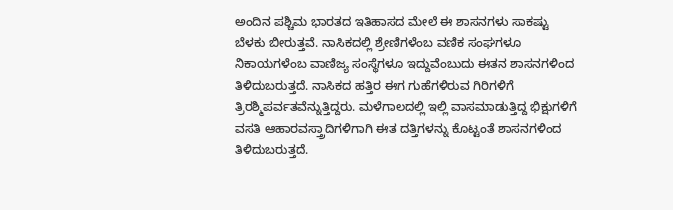ಅಂದಿನ ಪಶ್ಚಿಮ ಭಾರತದ ಇತಿಹಾಸದ ಮೇಲೆ ಈ ಶಾಸನಗಳು ಸಾಕಷ್ಟು ಬೆಳಕು ಬೀರುತ್ತವೆ. ನಾಸಿಕದಲ್ಲಿ ಶ್ರೇಣಿಗಳೆಂಬ ವಣಿಕ ಸಂಘಗಳೂ ನಿಕಾಯಗಳೆಂಬ ವಾಣಿಜ್ಯ ಸಂಸ್ಥೆಗಳೂ ಇದ್ದುವೆಂಬುದು ಈತನ ಶಾಸನಗಳಿಂದ ತಿಳಿದುಬರುತ್ತದೆ. ನಾಸಿಕದ ಹತ್ತಿರ ಈಗ ಗುಹೆಗಳಿರುವ ಗಿರಿಗಳಿಗೆ ತ್ರಿರಶ್ಮಿಪರ್ವತವೆನ್ನುತ್ತಿದ್ದರು. ಮಳೆಗಾಲದಲ್ಲಿ ಇಲ್ಲಿ ವಾಸಮಾಡುತ್ತಿದ್ದ ಭಿಕ್ಷುಗಳಿಗೆ ವಸತಿ ಆಹಾರವಸ್ತ್ರಾದಿಗಳಿಗಾಗಿ ಈತ ದತ್ತಿಗಳನ್ನು ಕೊಟ್ಟಂತೆ ಶಾಸನಗಳಿಂದ ತಿಳಿದುಬರುತ್ತದೆ.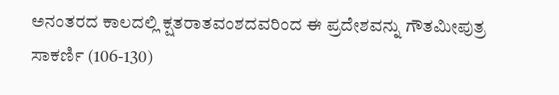ಅನಂತರದ ಕಾಲದಲ್ಲಿ ಕ್ಷತರಾತವಂಶದವರಿಂದ ಈ ಪ್ರದೇಶವನ್ನು ಗೌತಮೀಪುತ್ರ ಸಾಕರ್ಣಿ (106-130)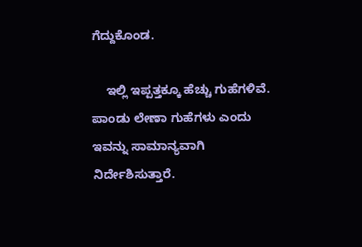ಗೆದ್ದುಕೊಂಡ.

    ಇಲ್ಲಿ ಇಪ್ಪತ್ತಕ್ಕೂ ಹೆಚ್ಚು ಗುಹೆಗಳಿವೆ. ಪಾಂಡು ಲೇಣಾ ಗುಹೆಗಳು ಎಂದು ಇವನ್ನು ಸಾಮಾನ್ಯವಾಗಿ ನಿರ್ದೇಶಿಸುತ್ತಾರೆ.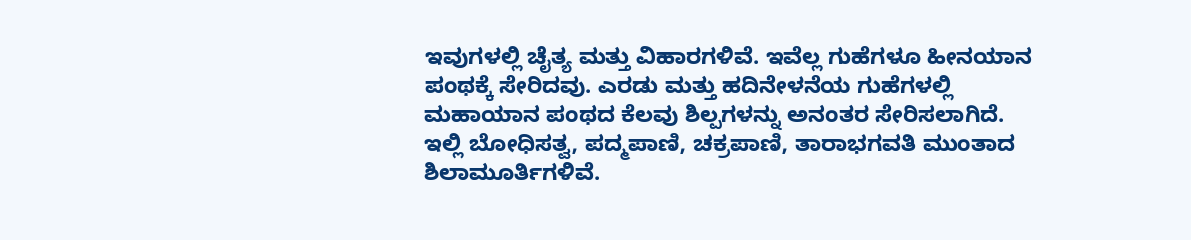ಇವುಗಳಲ್ಲಿ ಚೈತ್ಯ ಮತ್ತು ವಿಹಾರಗಳಿವೆ. ಇವೆಲ್ಲ ಗುಹೆಗಳೂ ಹೀನಯಾನ ಪಂಥಕ್ಕೆ ಸೇರಿದವು. ಎರಡು ಮತ್ತು ಹದಿನೇಳನೆಯ ಗುಹೆಗಳಲ್ಲಿ ಮಹಾಯಾನ ಪಂಥದ ಕೆಲವು ಶಿಲ್ಪಗಳನ್ನು ಅನಂತರ ಸೇರಿಸಲಾಗಿದೆ. ಇಲ್ಲಿ ಬೋಧಿಸತ್ವ, ಪದ್ಮಪಾಣಿ, ಚಕ್ರಪಾಣಿ, ತಾರಾಭಗವತಿ ಮುಂತಾದ ಶಿಲಾಮೂರ್ತಿಗಳಿವೆ.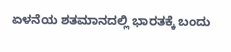ಏಳನೆಯ ಶತಮಾನದಲ್ಲಿ ಭಾರತಕ್ಕೆ ಬಂದು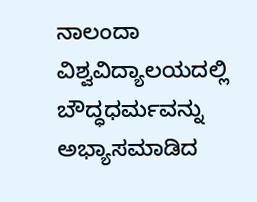ನಾಲಂದಾ ವಿಶ್ವವಿದ್ಯಾಲಯದಲ್ಲಿ ಬೌದ್ಧಧರ್ಮವನ್ನು ಅಭ್ಯಾಸಮಾಡಿದ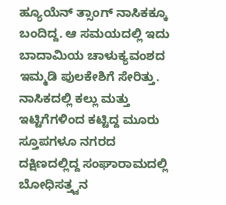ಹ್ಯೂಯೆನ್ ತ್ಸಾಂಗ್ ನಾಸಿಕಕ್ಕೂ ಬಂದಿದ್ದ. ಆ ಸಮಯದಲ್ಲಿ ಇದು ಬಾದಾಮಿಯ ಚಾಳುಕ್ಯವಂಶದ ಇಮ್ಮಡಿ ಪುಲಕೇಶಿಗೆ ಸೇರಿತ್ತು. ನಾಸಿಕದಲ್ಲಿ ಕಲ್ಲು ಮತ್ತು ಇಟ್ಟಿಗೆಗಳಿಂದ ಕಟ್ಟಿದ್ದ ಮೂರು ಸ್ತೂಪಗಳೂ ನಗರದ ದಕ್ಷಿಣದಲ್ಲಿದ್ದ ಸಂಘಾರಾಮದಲ್ಲಿ ಬೋಧಿಸತ್ತ್ವನ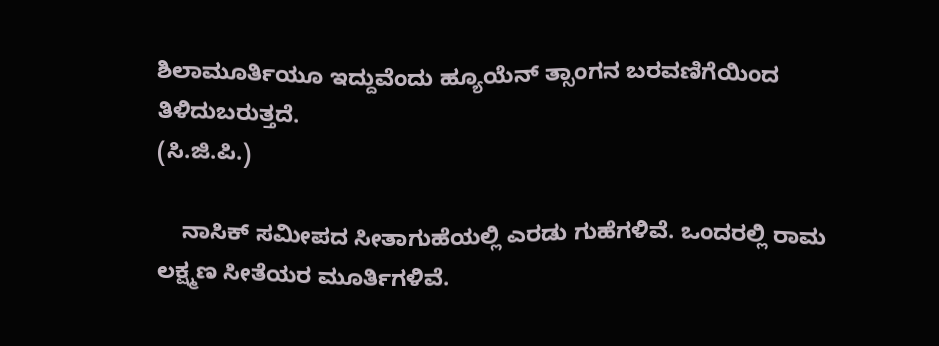ಶಿಲಾಮೂರ್ತಿಯೂ ಇದ್ದುವೆಂದು ಹ್ಯೂಯೆನ್ ತ್ಸಾಂಗನ ಬರವಣಿಗೆಯಿಂದ ತಿಳಿದುಬರುತ್ತದೆ.
(ಸಿ.ಜಿ.ಪಿ.)

    ನಾಸಿಕ್ ಸಮೀಪದ ಸೀತಾಗುಹೆಯಲ್ಲಿ ಎರಡು ಗುಹೆಗಳಿವೆ. ಒಂದರಲ್ಲಿ ರಾಮ ಲಕ್ಷ್ಮಣ ಸೀತೆಯರ ಮೂರ್ತಿಗಳಿವೆ.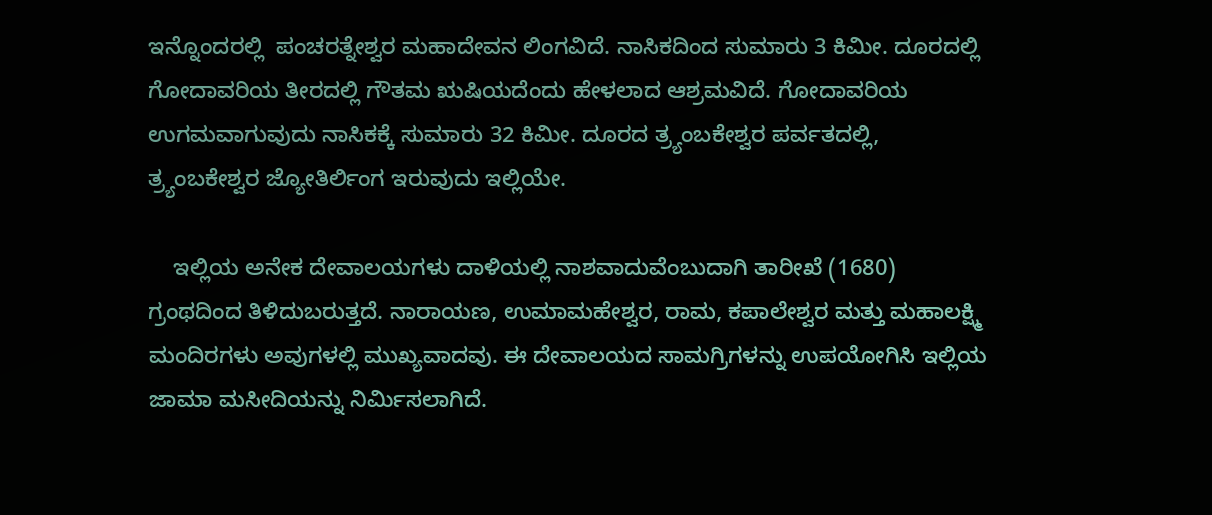ಇನ್ನೊಂದರಲ್ಲಿ  ಪಂಚರತ್ನೇಶ್ವರ ಮಹಾದೇವನ ಲಿಂಗವಿದೆ. ನಾಸಿಕದಿಂದ ಸುಮಾರು 3 ಕಿಮೀ. ದೂರದಲ್ಲಿ ಗೋದಾವರಿಯ ತೀರದಲ್ಲಿ ಗೌತಮ ಋಷಿಯದೆಂದು ಹೇಳಲಾದ ಆಶ್ರಮವಿದೆ. ಗೋದಾವರಿಯ ಉಗಮವಾಗುವುದು ನಾಸಿಕಕ್ಕೆ ಸುಮಾರು 32 ಕಿಮೀ. ದೂರದ ತ್ರ್ಯಂಬಕೇಶ್ವರ ಪರ್ವತದಲ್ಲಿ, ತ್ರ್ಯಂಬಕೇಶ್ವರ ಜ್ಯೋತಿರ್ಲಿಂಗ ಇರುವುದು ಇಲ್ಲಿಯೇ.

    ಇಲ್ಲಿಯ ಅನೇಕ ದೇವಾಲಯಗಳು ದಾಳಿಯಲ್ಲಿ ನಾಶವಾದುವೆಂಬುದಾಗಿ ತಾರೀಖೆ (1680) ಗ್ರಂಥದಿಂದ ತಿಳಿದುಬರುತ್ತದೆ. ನಾರಾಯಣ, ಉಮಾಮಹೇಶ್ವರ, ರಾಮ, ಕಪಾಲೇಶ್ವರ ಮತ್ತು ಮಹಾಲಕ್ಷ್ಮಿ ಮಂದಿರಗಳು ಅವುಗಳಲ್ಲಿ ಮುಖ್ಯವಾದವು. ಈ ದೇವಾಲಯದ ಸಾಮಗ್ರಿಗಳನ್ನು ಉಪಯೋಗಿಸಿ ಇಲ್ಲಿಯ ಜಾಮಾ ಮಸೀದಿಯನ್ನು ನಿರ್ಮಿಸಲಾಗಿದೆ.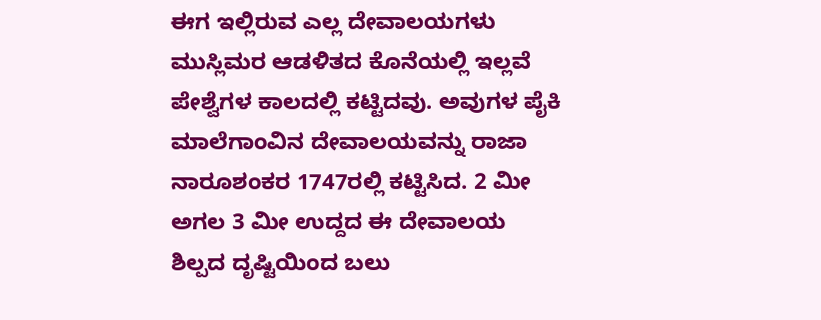ಈಗ ಇಲ್ಲಿರುವ ಎಲ್ಲ ದೇವಾಲಯಗಳು ಮುಸ್ಲಿಮರ ಆಡಳಿತದ ಕೊನೆಯಲ್ಲಿ ಇಲ್ಲವೆ ಪೇಶ್ವೆಗಳ ಕಾಲದಲ್ಲಿ ಕಟ್ಟಿದವು. ಅವುಗಳ ಪೈಕಿ ಮಾಲೆಗಾಂವಿನ ದೇವಾಲಯವನ್ನು ರಾಜಾ ನಾರೂಶಂಕರ 1747ರಲ್ಲಿ ಕಟ್ಟಿಸಿದ. 2 ಮೀ ಅಗಲ 3 ಮೀ ಉದ್ದದ ಈ ದೇವಾಲಯ ಶಿಲ್ಪದ ದೃಷ್ಟಿಯಿಂದ ಬಲು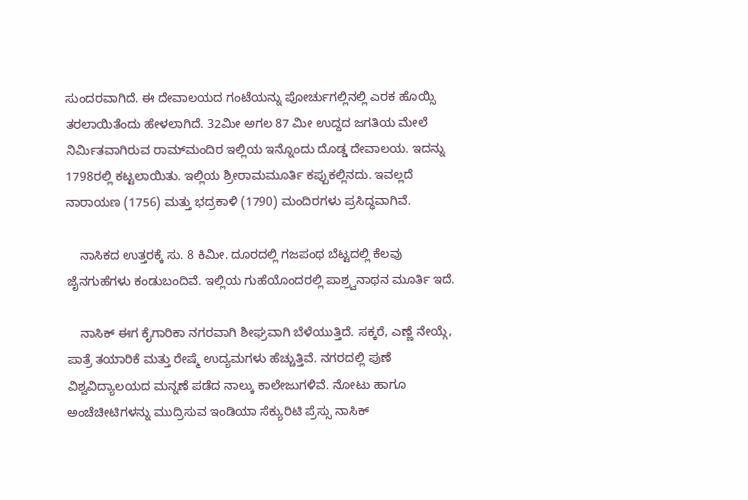ಸುಂದರವಾಗಿದೆ. ಈ ದೇವಾಲಯದ ಗಂಟೆಯನ್ನು ಪೋರ್ಚುಗಲ್ಲಿನಲ್ಲಿ ಎರಕ ಹೊಯ್ಸಿ ತರಲಾಯಿತೆಂದು ಹೇಳಲಾಗಿದೆ. 32ಮೀ ಅಗಲ 87 ಮೀ ಉದ್ದದ ಜಗತಿಯ ಮೇಲೆ ನಿರ್ಮಿತವಾಗಿರುವ ರಾಮ್‍ಮಂದಿರ ಇಲ್ಲಿಯ ಇನ್ನೊಂದು ದೊಡ್ಡ ದೇವಾಲಯ. ಇದನ್ನು 1798ರಲ್ಲಿ ಕಟ್ಟಲಾಯಿತು. ಇಲ್ಲಿಯ ಶ್ರೀರಾಮಮೂರ್ತಿ ಕಪ್ಪುಕಲ್ಲಿನದು. ಇವಲ್ಲದೆ ನಾರಾಯಣ (1756) ಮತ್ತು ಭದ್ರಕಾಳಿ (1790) ಮಂದಿರಗಳು ಪ್ರಸಿದ್ಧವಾಗಿವೆ.

    ನಾಸಿಕದ ಉತ್ತರಕ್ಕೆ ಸು. 8 ಕಿಮೀ. ದೂರದಲ್ಲಿ ಗಜಪಂಥ ಬೆಟ್ಟದಲ್ಲಿ ಕೆಲವು ಜೈನಗುಹೆಗಳು ಕಂಡುಬಂದಿವೆ. ಇಲ್ಲಿಯ ಗುಹೆಯೊಂದರಲ್ಲಿ ಪಾಶ್ರ್ವನಾಥನ ಮೂರ್ತಿ ಇದೆ.

    ನಾಸಿಕ್ ಈಗ ಕೈಗಾರಿಕಾ ನಗರವಾಗಿ ಶೀಘ್ರವಾಗಿ ಬೆಳೆಯುತ್ತಿದೆ. ಸಕ್ಕರೆ, ಎಣ್ಣೆ ನೇಯ್ಗೆ, ಪಾತ್ರೆ ತಯಾರಿಕೆ ಮತ್ತು ರೇಷ್ಮೆ ಉದ್ಯಮಗಳು ಹೆಚ್ಚುತ್ತಿವೆ. ನಗರದಲ್ಲಿ ಪುಣೆ ವಿಶ್ವವಿದ್ಯಾಲಯದ ಮನ್ನಣೆ ಪಡೆದ ನಾಲ್ಕು ಕಾಲೇಜುಗಳಿವೆ. ನೋಟು ಹಾಗೂ ಅಂಚೆಚೀಟಿಗಳನ್ನು ಮುದ್ರಿಸುವ ಇಂಡಿಯಾ ಸೆಕ್ಯುರಿಟಿ ಪ್ರೆಸ್ಸು ನಾಸಿಕ್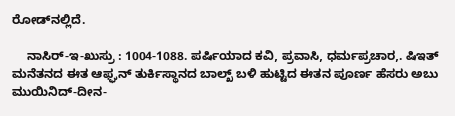ರೋಡ್‍ನಲ್ಲಿದೆ.

    ನಾಸಿರ್-ಇ-ಖುಸ್ರು : 1004-1088. ಪರ್ಷಿಯಾದ ಕವಿ, ಪ್ರವಾಸಿ, ಧರ್ಮಪ್ರಚಾರ,. ಷಿಇತ್ ಮನೆತನದ ಈತ ಆಫ್ಘನ್ ತುರ್ಕಿಸ್ಥಾನದ ಬಾಲ್ಖ್ ಬಳಿ ಹುಟ್ಟಿದ ಈತನ ಪೂರ್ಣ ಹೆಸರು ಅಬು ಮುಯಿನಿದ್-ದೀನ-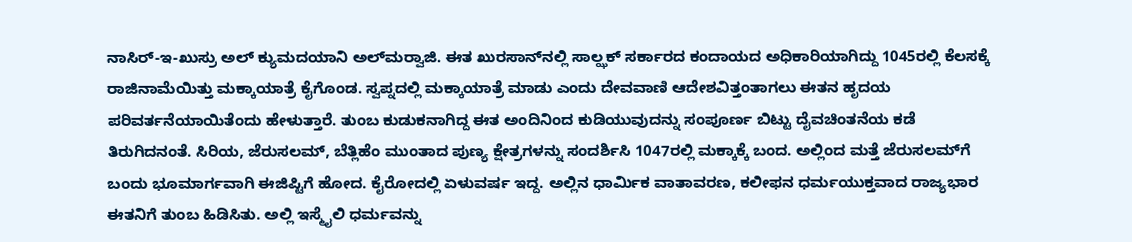ನಾಸಿರ್-ಇ-ಖುಸ್ರು ಅಲ್ ಕ್ಯುಮದಯಾನಿ ಅಲ್‍ಮರ್‍ವಾಜಿ. ಈತ ಖುರಸಾನ್‍ನಲ್ಲಿ ಸಾಲ್ಝಕ್ ಸರ್ಕಾರದ ಕಂದಾಯದ ಅಧಿಕಾರಿಯಾಗಿದ್ದು 1045ರಲ್ಲಿ ಕೆಲಸಕ್ಕೆ ರಾಜಿನಾಮೆಯಿತ್ತು ಮಕ್ಕಾಯಾತ್ರೆ ಕೈಗೊಂಡ. ಸ್ವಪ್ನದಲ್ಲಿ ಮಕ್ಕಾಯಾತ್ರೆ ಮಾಡು ಎಂದು ದೇವವಾಣಿ ಆದೇಶವಿತ್ತಂತಾಗಲು ಈತನ ಹೃದಯ ಪರಿವರ್ತನೆಯಾಯಿತೆಂದು ಹೇಳುತ್ತಾರೆ. ತುಂಬ ಕುಡುಕನಾಗಿದ್ದ ಈತ ಅಂದಿನಿಂದ ಕುಡಿಯುವುದನ್ನು ಸಂಪೂರ್ಣ ಬಿಟ್ಟು ದೈವಚಿಂತನೆಯ ಕಡೆ ತಿರುಗಿದನಂತೆ. ಸಿರಿಯ, ಜೆರುಸಲಮ್, ಬೆತ್ಲಿಹೆಂ ಮುಂತಾದ ಪುಣ್ಯ ಕ್ಷೇತ್ರಗಳನ್ನು ಸಂದರ್ಶಿಸಿ 1047ರಲ್ಲಿ ಮಕ್ಕಾಕ್ಕೆ ಬಂದ. ಅಲ್ಲಿಂದ ಮತ್ತೆ ಜೆರುಸಲಮ್‍ಗೆ ಬಂದು ಭೂಮಾರ್ಗವಾಗಿ ಈಜಿಪ್ಟಿಗೆ ಹೋದ. ಕೈರೋದಲ್ಲಿ ಏಳುವರ್ಷ ಇದ್ದ. ಅಲ್ಲಿನ ಧಾರ್ಮಿಕ ವಾತಾವರಣ, ಕಲೀಫನ ಧರ್ಮಯುಕ್ತವಾದ ರಾಜ್ಯಭಾರ ಈತನಿಗೆ ತುಂಬ ಹಿಡಿಸಿತು. ಅಲ್ಲಿ ಇಸ್ಮೈಲಿ ಧರ್ಮವನ್ನು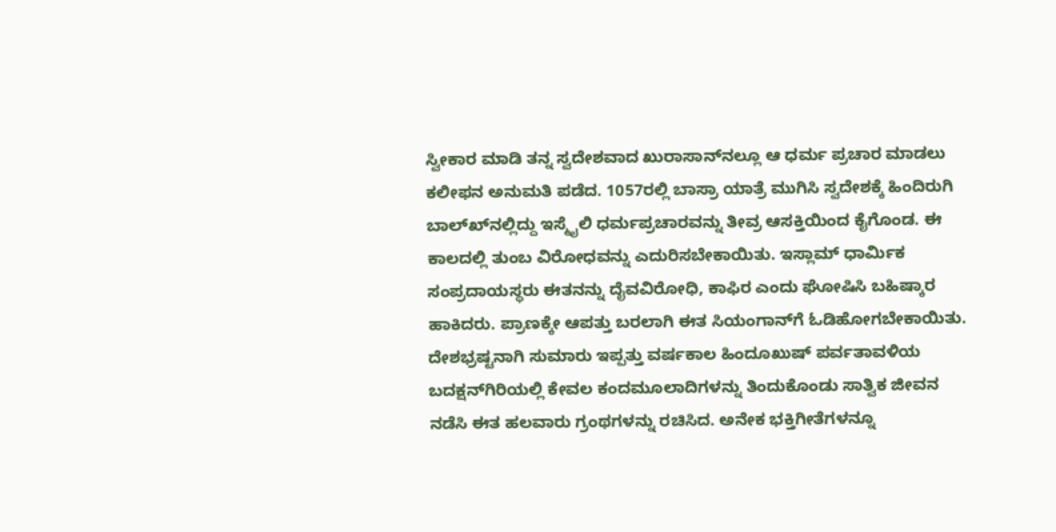ಸ್ವೀಕಾರ ಮಾಡಿ ತನ್ನ ಸ್ವದೇಶವಾದ ಖುರಾಸಾನ್‍ನಲ್ಲೂ ಆ ಧರ್ಮ ಪ್ರಚಾರ ಮಾಡಲು ಕಲೀಫನ ಅನುಮತಿ ಪಡೆದ. 1057ರಲ್ಲಿ ಬಾಸ್ರಾ ಯಾತ್ರೆ ಮುಗಿಸಿ ಸ್ವದೇಶಕ್ಕೆ ಹಿಂದಿರುಗಿ ಬಾಲ್ಖ್‍ನಲ್ಲಿದ್ದು ಇಸ್ಮೈಲಿ ಧರ್ಮಪ್ರಚಾರವನ್ನು ತೀವ್ರ ಆಸಕ್ತಿಯಿಂದ ಕೈಗೊಂಡ. ಈ ಕಾಲದಲ್ಲಿ ತುಂಬ ವಿರೋಧವನ್ನು ಎದುರಿಸಬೇಕಾಯಿತು. ಇಸ್ಲಾಮ್ ಧಾರ್ಮಿಕ ಸಂಪ್ರದಾಯಸ್ಥರು ಈತನನ್ನು ದೈವವಿರೋಧಿ, ಕಾಫಿರ ಎಂದು ಘೋಷಿಸಿ ಬಹಿಷ್ಕಾರ ಹಾಕಿದರು. ಪ್ರಾಣಕ್ಕೇ ಆಪತ್ತು ಬರಲಾಗಿ ಈತ ಸಿಯಂಗಾನ್‍ಗೆ ಓಡಿಹೋಗಬೇಕಾಯಿತು. ದೇಶಭ್ರಷ್ಟನಾಗಿ ಸುಮಾರು ಇಪ್ಪತ್ತು ವರ್ಷಕಾಲ ಹಿಂದೂಖುಷ್ ಪರ್ವತಾವಳಿಯ ಬದಕ್ಷನ್‍ಗಿರಿಯಲ್ಲಿ ಕೇವಲ ಕಂದಮೂಲಾದಿಗಳನ್ನು ತಿಂದುಕೊಂಡು ಸಾತ್ವಿಕ ಜೀವನ ನಡೆಸಿ ಈತ ಹಲವಾರು ಗ್ರಂಥಗಳನ್ನು ರಚಿಸಿದ. ಅನೇಕ ಭಕ್ತಿಗೀತೆಗಳನ್ನೂ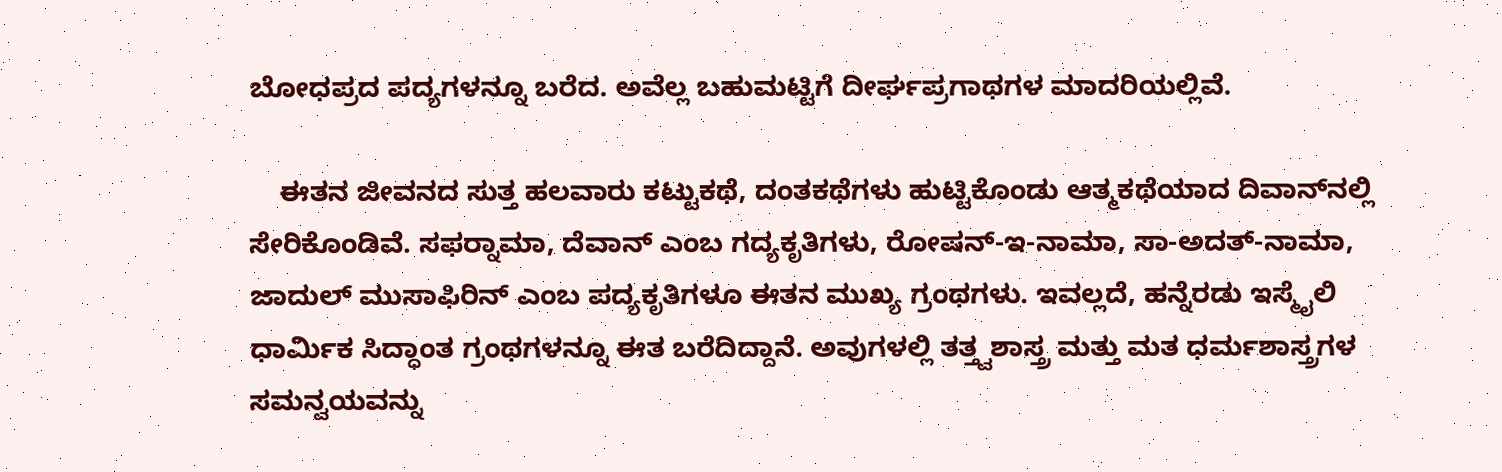ಬೋಧಪ್ರದ ಪದ್ಯಗಳನ್ನೂ ಬರೆದ. ಅವೆಲ್ಲ ಬಹುಮಟ್ಟಿಗೆ ದೀರ್ಘಪ್ರಗಾಥಗಳ ಮಾದರಿಯಲ್ಲಿವೆ.

    ಈತನ ಜೀವನದ ಸುತ್ತ ಹಲವಾರು ಕಟ್ಟುಕಥೆ, ದಂತಕಥೆಗಳು ಹುಟ್ಟಿಕೊಂಡು ಆತ್ಮಕಥೆಯಾದ ದಿವಾನ್‍ನಲ್ಲಿ ಸೇರಿಕೊಂಡಿವೆ. ಸಫರ್‍ನಾಮಾ, ದೆವಾನ್ ಎಂಬ ಗದ್ಯಕೃತಿಗಳು, ರೋಷನ್-ಇ-ನಾಮಾ, ಸಾ-ಅದತ್-ನಾಮಾ, ಜಾದುಲ್ ಮುಸಾಫಿರಿನ್ ಎಂಬ ಪದ್ಯಕೃತಿಗಳೂ ಈತನ ಮುಖ್ಯ ಗ್ರಂಥಗಳು. ಇವಲ್ಲದೆ, ಹನ್ನೆರಡು ಇಸ್ಮೈಲಿ ಧಾರ್ಮಿಕ ಸಿದ್ಧಾಂತ ಗ್ರಂಥಗಳನ್ನೂ ಈತ ಬರೆದಿದ್ದಾನೆ. ಅವುಗಳಲ್ಲಿ ತತ್ತ್ವಶಾಸ್ತ್ರ ಮತ್ತು ಮತ ಧರ್ಮಶಾಸ್ತ್ರಗಳ ಸಮನ್ವಯವನ್ನು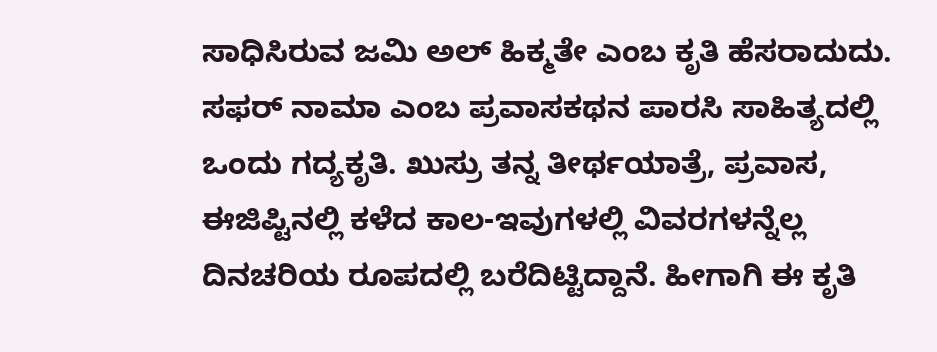ಸಾಧಿಸಿರುವ ಜಮಿ ಅಲ್ ಹಿಕ್ಮತೇ ಎಂಬ ಕೃತಿ ಹೆಸರಾದುದು. ಸಫರ್ ನಾಮಾ ಎಂಬ ಪ್ರವಾಸಕಥನ ಪಾರಸಿ ಸಾಹಿತ್ಯದಲ್ಲಿ ಒಂದು ಗದ್ಯಕೃತಿ. ಖುಸ್ರು ತನ್ನ ತೀರ್ಥಯಾತ್ರೆ, ಪ್ರವಾಸ, ಈಜಿಪ್ಟಿನಲ್ಲಿ ಕಳೆದ ಕಾಲ-ಇವುಗಳಲ್ಲಿ ವಿವರಗಳನ್ನೆಲ್ಲ ದಿನಚರಿಯ ರೂಪದಲ್ಲಿ ಬರೆದಿಟ್ಟಿದ್ದಾನೆ. ಹೀಗಾಗಿ ಈ ಕೃತಿ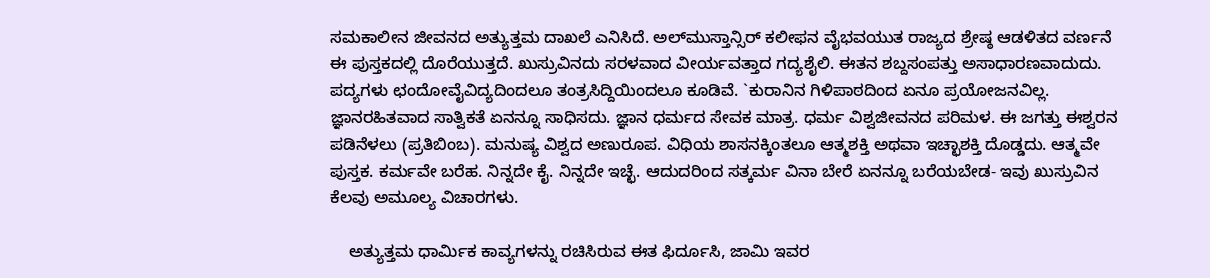ಸಮಕಾಲೀನ ಜೀವನದ ಅತ್ಯುತ್ತಮ ದಾಖಲೆ ಎನಿಸಿದೆ. ಅಲ್‍ಮುಸ್ತಾನ್ಸಿರ್ ಕಲೀಫನ ವೈಭವಯುತ ರಾಜ್ಯದ ಶ್ರೇಷ್ಠ ಆಡಳಿತದ ವರ್ಣನೆ ಈ ಪುಸ್ತಕದಲ್ಲಿ ದೊರೆಯುತ್ತದೆ. ಖುಸ್ರುವಿನದು ಸರಳವಾದ ವೀರ್ಯವತ್ತಾದ ಗದ್ಯಶೈಲಿ. ಈತನ ಶಬ್ದಸಂಪತ್ತು ಅಸಾಧಾರಣವಾದುದು. ಪದ್ಯಗಳು ಛಂದೋವೈವಿದ್ಯದಿಂದಲೂ ತಂತ್ರಸಿದ್ದಿಯಿಂದಲೂ ಕೂಡಿವೆ. `ಕುರಾನಿನ ಗಿಳಿಪಾಠದಿಂದ ಏನೂ ಪ್ರಯೋಜನವಿಲ್ಲ. ಜ್ಞಾನರಹಿತವಾದ ಸಾತ್ವಿಕತೆ ಏನನ್ನೂ ಸಾಧಿಸದು. ಜ್ಞಾನ ಧರ್ಮದ ಸೇವಕ ಮಾತ್ರ. ಧರ್ಮ ವಿಶ್ವಜೀವನದ ಪರಿಮಳ. ಈ ಜಗತ್ತು ಈಶ್ವರನ ಪಡಿನೆಳಲು (ಪ್ರತಿಬಿಂಬ). ಮನುಷ್ಯ ವಿಶ್ವದ ಅಣುರೂಪ. ವಿಧಿಯ ಶಾಸನಕ್ಕಿಂತಲೂ ಆತ್ಮಶಕ್ತಿ ಅಥವಾ ಇಚ್ಛಾಶಕ್ತಿ ದೊಡ್ಡದು. ಆತ್ಮವೇ ಪುಸ್ತಕ. ಕರ್ಮವೇ ಬರೆಹ. ನಿನ್ನದೇ ಕೈ. ನಿನ್ನದೇ ಇಚ್ಛೆ. ಆದುದರಿಂದ ಸತ್ಕರ್ಮ ವಿನಾ ಬೇರೆ ಏನನ್ನೂ ಬರೆಯಬೇಡ- ಇವು ಖುಸ್ರುವಿನ ಕೆಲವು ಅಮೂಲ್ಯ ವಿಚಾರಗಳು.

    ಅತ್ಯುತ್ತಮ ಧಾರ್ಮಿಕ ಕಾವ್ಯಗಳನ್ನು ರಚಿಸಿರುವ ಈತ ಫಿರ್ದೂಸಿ, ಜಾಮಿ ಇವರ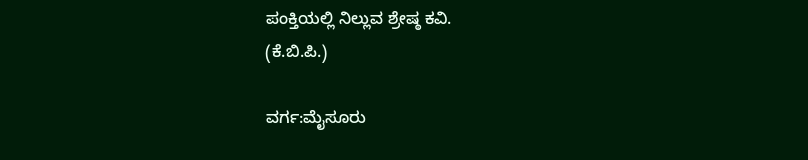ಪಂಕ್ತಿಯಲ್ಲಿ ನಿಲ್ಲುವ ಶ್ರೇಷ್ಠ ಕವಿ.
(ಕೆ.ಬಿ.ಪಿ.)

ವರ್ಗ:ಮೈಸೂರು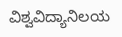ವಿಶ್ವವಿದ್ಯಾನಿಲಯ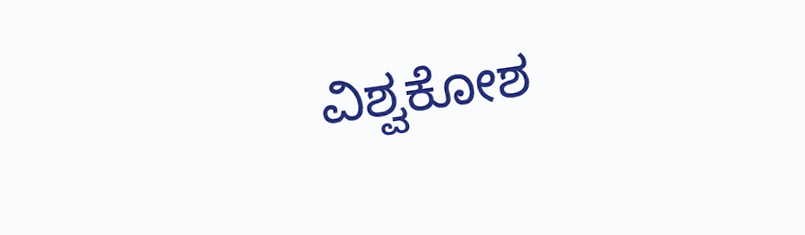ವಿಶ್ವಕೋಶ